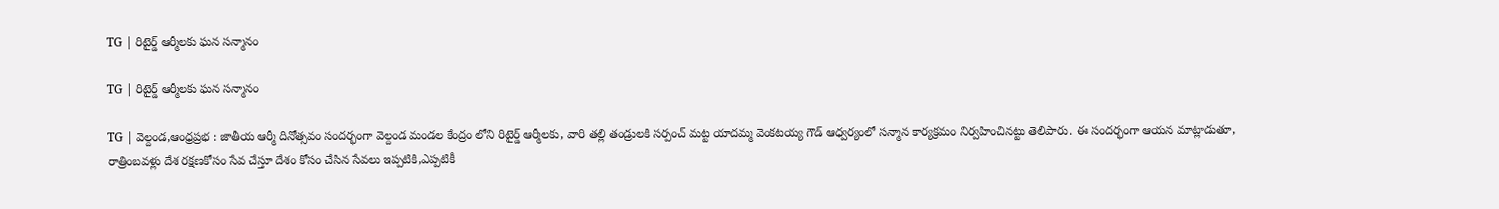TG | రిటైర్డ్ ఆర్మీలకు ఘన సన్మానం

TG | రిటైర్డ్ ఆర్మీలకు ఘన సన్మానం

TG | వెల్దండ,ఆంధ్రప్రభ : జాతీయ ఆర్మీ దినోత్సవం సందర్భంగా వెల్దండ మండల కేంద్రం లోని రిటైర్డ్ ఆర్మీలకు, వారి తల్లి తండ్రులకి సర్పంచ్ మట్ట యాదమ్మ వెంకటయ్య గౌడ్ ఆధ్వర్యంలో సన్మాన కార్యక్రమం నిర్వహించినట్టు తెలిపారు. ఈ సందర్భంగా ఆయన మాట్లాడుతూ, రాత్రింబవళ్లు దేశ రక్షణకోసం సేవ చేస్తూ దేశం కోసం చేసిన సేవలు ఇప్పటికి,ఎప్పటికీ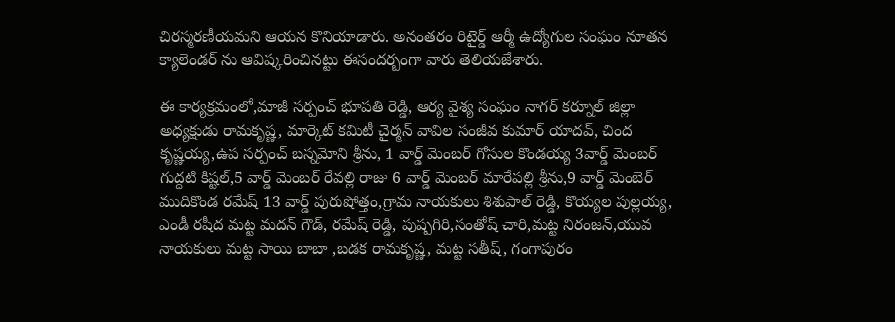చిరస్మరణీయమని ఆయన కొనియాడారు. అనంతరం రిటైర్డ్ ఆర్మీ ఉద్యోగుల సంఘం నూతన క్యాలెండర్ ను ఆవిష్కరించినట్టు ఈసందర్బంగా వారు తెలియజేశారు.

ఈ కార్యక్రమంలో,మాజీ సర్పంచ్ భూపతి రెడ్డి, ఆర్య వైశ్య సంఘం నాగర్ కర్నూల్ జిల్లా అధ్యక్షుడు రామకృష్ణ, మార్కెట్ కమిటీ చైర్మన్ వావిల సంజీవ కుమార్ యాదవ్, చింద కృష్ణయ్య,ఉప సర్పంచ్ బస్నమోని శ్రీను, 1 వార్డ్ మెంబర్ గోసుల కొండయ్య 3వార్డ్ మెంబర్ గుద్దటి కిష్టల్,5 వార్డ్ మెంబర్ రేవల్లి రాజు 6 వార్డ్ మెంబర్ మారేపల్లి శ్రీను,9 వార్డ్ మెంబెర్ ముదికొండ రమేష్ 13 వార్డ్ పురుషోత్తం,గ్రామ నాయకులు శిశుపాల్ రెడ్డి, కొయ్యల పుల్లయ్య, ఎండీ రషీద మట్ట మదన్ గౌడ్, రమేష్ రెడ్డి, పుష్పగిరి,సంతోష్ చారి,మట్ట నిరంజన్,యువ నాయకులు మట్ట సాయి బాబా ,బడక రామకృష్ణ, మట్ట సతీష్, గంగాపురం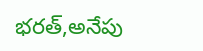భరత్,అనేపు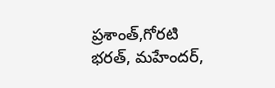ప్రశాంత్,గోరటి భరత్, మహేందర్,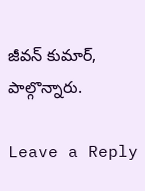జీవన్ కుమార్, పాల్గొన్నారు.

Leave a Reply